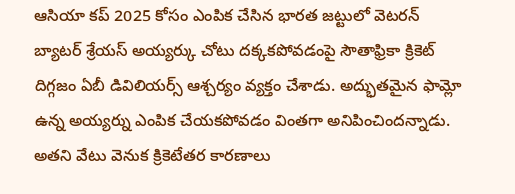ఆసియా కప్ 2025 కోసం ఎంపిక చేసిన భారత జట్టులో వెటరన్ బ్యాటర్ శ్రేయస్ అయ్యర్కు చోటు దక్కకపోవడంపై సౌతాఫ్రికా క్రికెట్ దిగ్గజం ఏబీ డివిలియర్స్ ఆశ్చర్యం వ్యక్తం చేశాడు. అద్భుతమైన ఫామ్లో ఉన్న అయ్యర్ను ఎంపిక చేయకపోవడం వింతగా అనిపించిందన్నాడు. అతని వేటు వెనుక క్రికెటేతర కారణాలు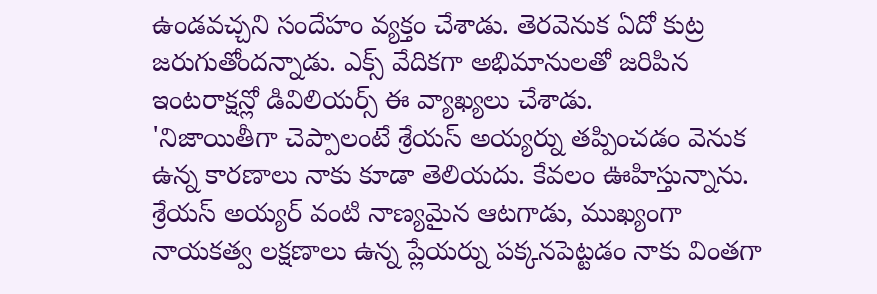ఉండవచ్చని సందేహం వ్యక్తం చేశాడు. తెరవెనుక ఏదో కుట్ర జరుగుతోందన్నాడు. ఎక్స్ వేదికగా అభిమానులతో జరిపిన ఇంటరాక్షన్లో డివిలియర్స్ ఈ వ్యాఖ్యలు చేశాడు.
'నిజాయితీగా చెప్పాలంటే శ్రేయస్ అయ్యర్ను తప్పించడం వెనుక ఉన్న కారణాలు నాకు కూడా తెలియదు. కేవలం ఊహిస్తున్నాను. శ్రేయస్ అయ్యర్ వంటి నాణ్యమైన ఆటగాడు, ముఖ్యంగా నాయకత్వ లక్షణాలు ఉన్న ప్లేయర్ను పక్కనపెట్టడం నాకు వింతగా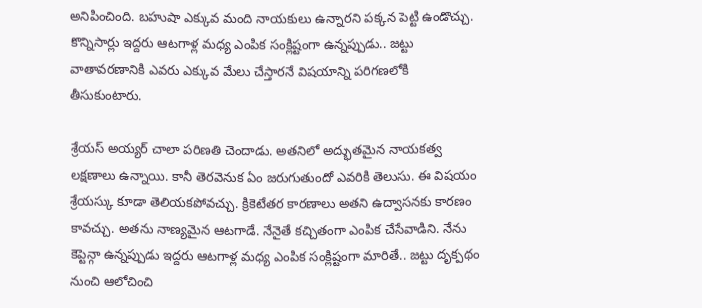అనిపించింది. బహుషా ఎక్కువ మంది నాయకులు ఉన్నారని పక్కన పెట్టి ఉండొచ్చు. కొన్నిసార్లు ఇద్దరు ఆటగాళ్ల మధ్య ఎంపిక సంక్లిష్టంగా ఉన్నప్పుడు.. జట్టు వాతావరణానికి ఎవరు ఎక్కువ మేలు చేస్తారనే విషయాన్ని పరిగణలోకి తీసుకుంటారు.

శ్రేయస్ అయ్యర్ చాలా పరిణతి చెందాడు. అతనిలో అద్భుతమైన నాయకత్వ లక్షణాలు ఉన్నాయి. కానీ తెరవెనుక ఏం జరుగుతుందో ఎవరికి తెలుసు. ఈ విషయం శ్రేయస్కు కూడా తెలియకపోవచ్చు. క్రికెటేతర కారణాలు అతని ఉద్వాసనకు కారణం కావచ్చు. అతను నాణ్యమైన ఆటగాడే. నేనైతే కచ్చితంగా ఎంపిక చేసేవాడిని. నేను కెప్టెన్గా ఉన్నప్పుడు ఇద్దరు ఆటగాళ్ల మధ్య ఎంపిక సంక్లిష్టంగా మారితే.. జట్టు దృక్పథం నుంచి ఆలోచించి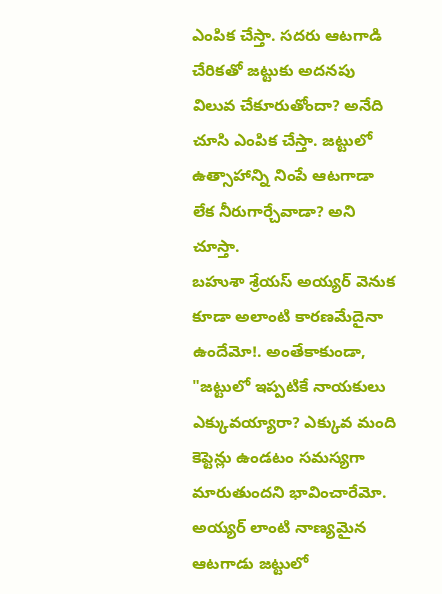ఎంపిక చేస్తా. సదరు ఆటగాడి చేరికతో జట్టుకు అదనపు విలువ చేకూరుతోందా? అనేది చూసి ఎంపిక చేస్తా. జట్టులో ఉత్సాహాన్ని నింపే ఆటగాడా లేక నీరుగార్చేవాడా? అని చూస్తా.
బహుశా శ్రేయస్ అయ్యర్ వెనుక కూడా అలాంటి కారణమేదైనా ఉందేమో!. అంతేకాకుండా, "జట్టులో ఇప్పటికే నాయకులు ఎక్కువయ్యారా? ఎక్కువ మంది కెప్టెన్లు ఉండటం సమస్యగా మారుతుందని భావించారేమో. అయ్యర్ లాంటి నాణ్యమైన ఆటగాడు జట్టులో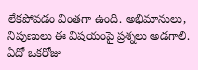లేకపోవడం వింతగా ఉంది. అభిమానులు, నిపుణులు ఈ విషయంపై ప్రశ్నలు అడగాలి. ఏదో ఒకరోజు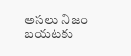అసలు నిజం బయటకు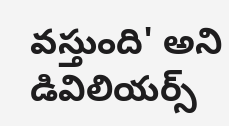వస్తుంది' అని డివిలియర్స్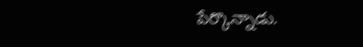పేర్కొన్నాడు.